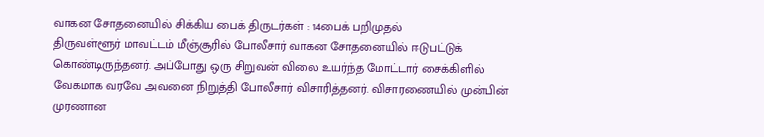வாகன சோதனையில் சிக்கிய பைக் திருடர்கள் : 14பைக் பறிமுதல்
திருவள்ளூர் மாவட்டம் மீஞ்சூரில் போலீசார் வாகன சோதனையில் ஈடுபட்டுக் கொண்டிருந்தனர். அப்போது ஒரு சிறுவன் விலை உயர்ந்த மோட்டார் சைக்கிளில் வேகமாக வரவே அவனை நிறுத்தி போலீசார் விசாரித்தனர். விசாரணையில் முன்பின் முரணான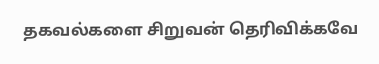தகவல்களை சிறுவன் தெரிவிக்கவே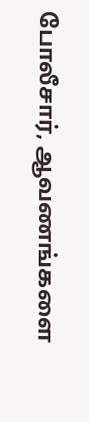போலீசார், ஆவணங்களை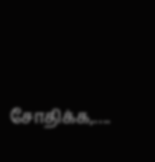சோதிக்க,….